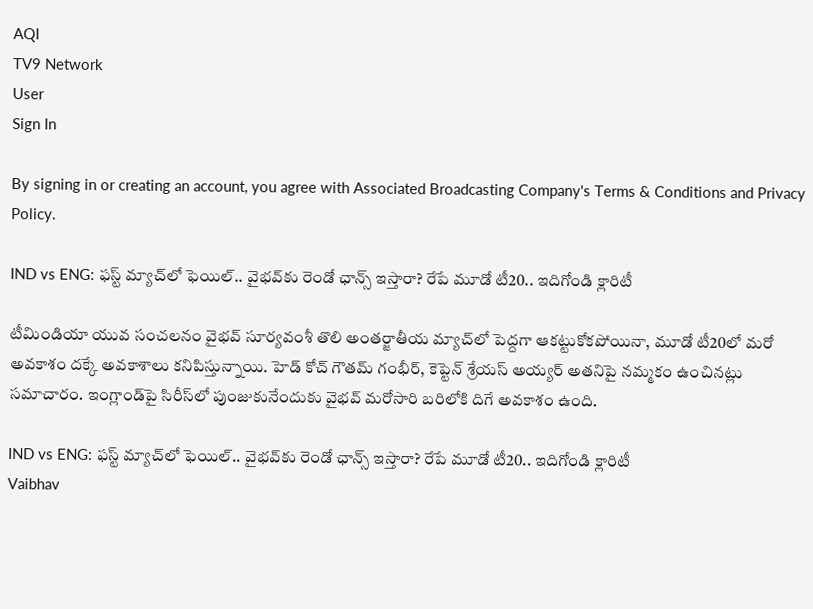AQI
TV9 Network
User
Sign In

By signing in or creating an account, you agree with Associated Broadcasting Company's Terms & Conditions and Privacy Policy.

IND vs ENG: ఫస్ట్ మ్యాచ్‌లో ఫెయిల్.. వైభవ్‌కు రెండో ఛాన్స్ ఇస్తారా? రేపే మూడో టీ20.. ఇదిగోండి క్లారిటీ

టీమిండియా యువ సంచలనం వైభవ్ సూర్యవంశీ తొలి అంతర్జాతీయ మ్యాచ్‌లో పెద్దగా ఆకట్టుకోకపోయినా, మూడో టీ20లో మరో అవకాశం దక్కే అవకాశాలు కనిపిస్తున్నాయి. హెడ్ కోచ్ గౌతమ్ గంభీర్, కెప్టెన్ శ్రేయస్ అయ్యర్ అతనిపై నమ్మకం ఉంచినట్లు సమాచారం. ఇంగ్లాండ్‌పై సిరీస్‌లో పుంజుకునేందుకు వైభవ్ మరోసారి బరిలోకి దిగే అవకాశం ఉంది.

IND vs ENG: ఫస్ట్ మ్యాచ్‌లో ఫెయిల్.. వైభవ్‌కు రెండో ఛాన్స్ ఇస్తారా? రేపే మూడో టీ20.. ఇదిగోండి క్లారిటీ
Vaibhav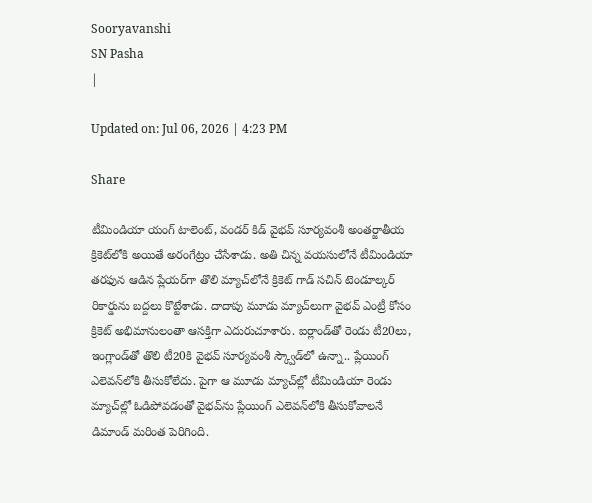Sooryavanshi
SN Pasha
|

Updated on: Jul 06, 2026 | 4:23 PM

Share

టీమిండియా యంగ్ టాలెంట్, వండర్ కిడ్ వైభవ్ సూర్యవంశీ అంతర్జాతీయ క్రికెట్‌లోకి అయితే అరంగేట్రం చేసేశాడు. అతి చిన్న వయసులోనే టీమిండియా తరఫున ఆడిన ప్లేయర్‌గా తొలి మ్యాచ్‌లోనే క్రికెట్ గాడ్ సచిన్ టెండూల్కర్ రికార్డును బద్దలు కొట్టేశాడు. దాదాపు మూడు మ్యాచ్‌లుగా వైభవ్ ఎంట్రీ కోసం క్రికెట్ అభిమానులంతా ఆసక్తిగా ఎదురుచూశారు. ఐర్లాండ్‌తో రెండు టీ20లు, ఇంగ్లాండ్‌తో తొలి టీ20కి వైభవ్ సూర్యవంశీ స్క్వౌడ్‌లో ఉన్నా.. ప్లేయింగ్ ఎలెవన్‌లోకి తీసుకోలేదు. పైగా ఆ మూడు మ్యాచ్‌ల్లో టీమిండియా రెండు మ్యాచ్‌ల్లో ఓడిపోవడంతో వైభవ్‌ను ప్లేయింగ్ ఎలెవన్‌లోకి తీసుకోవాలనే డిమాండ్ మరింత పెరిగింది.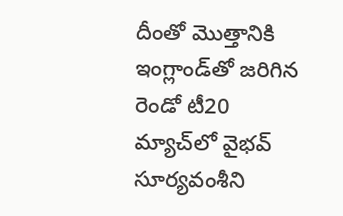దీంతో మొత్తానికి ఇంగ్లాండ్‌తో జరిగిన రెండో టీ20 మ్యాచ్‌లో వైభవ్ సూర్యవంశీని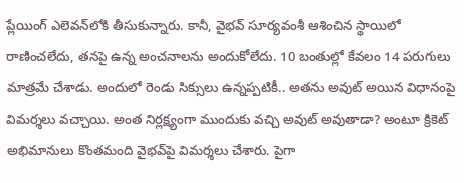ప్లేయింగ్ ఎలెవన్‌లోకి తీసుకున్నారు. కానీ, వైభవ్ సూర్యవంశీ ఆశించిన స్థాయిలో రాణించలేదు, తనపై ఉన్న అంచనాలను అందుకోలేదు. 10 బంతుల్లో కేవలం 14 పరుగులు మాత్రమే చేశాడు. అందులో రెండు సిక్సులు ఉన్నప్పటికీ.. అతను అవుట్ అయిన విధానంపై విమర్శలు వచ్చాయి. అంత నిర్లక్ష్యంగా ముందుకు వచ్చి అవుట్ అవుతాడా? అంటూ క్రికెట్ అభిమానులు కొంతమంది వైభవ్‌పై విమర్శలు చేశారు. పైగా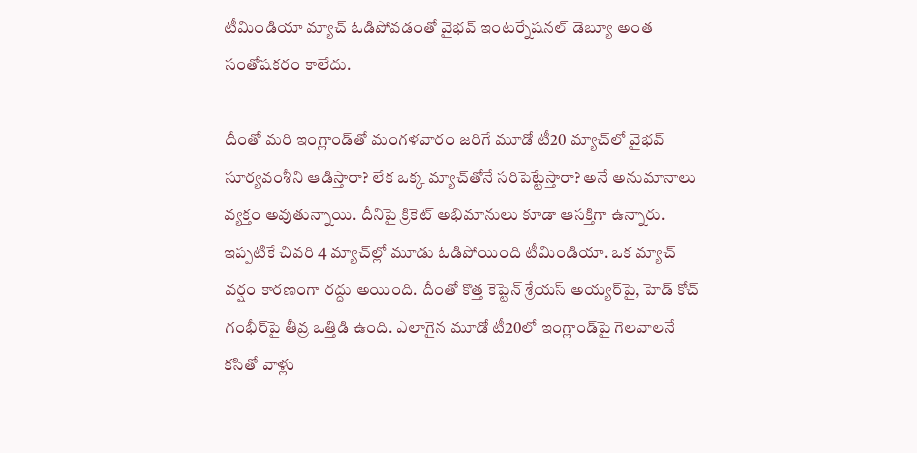టీమిండియా మ్యాచ్ ఓడిపోవడంతో వైభవ్ ఇంటర్నేషనల్ డెబ్యూ అంత సంతోషకరం కాలేదు.

దీంతో మరి ఇంగ్లాండ్‌తో మంగళవారం జరిగే మూడో టీ20 మ్యాచ్‌లో వైభవ్ సూర్యవంశీని ఆడిస్తారా? లేక ఒక్క మ్యాచ్‌తోనే సరిపెట్టేస్తారా? అనే అనుమానాలు వ్యక్తం అవుతున్నాయి. దీనిపై క్రికెట్ అభిమానులు కూడా ఆసక్తిగా ఉన్నారు. ఇప్పటికే చివరి 4 మ్యాచ్‌ల్లో మూడు ఓడిపోయింది టీమిండియా. ఒక మ్యాచ్ వర్షం కారణంగా రద్దు అయింది. దీంతో కొత్త కెప్టెన్‌ శ్రేయస్ అయ్యర్‌పై, హెడ్ కోచ్ గంభీర్‌పై తీవ్ర ఒత్తిడి ఉంది. ఎలాగైన మూడో టీ20లో ఇంగ్లాండ్‌పై గెలవాలనే కసితో వాళ్లు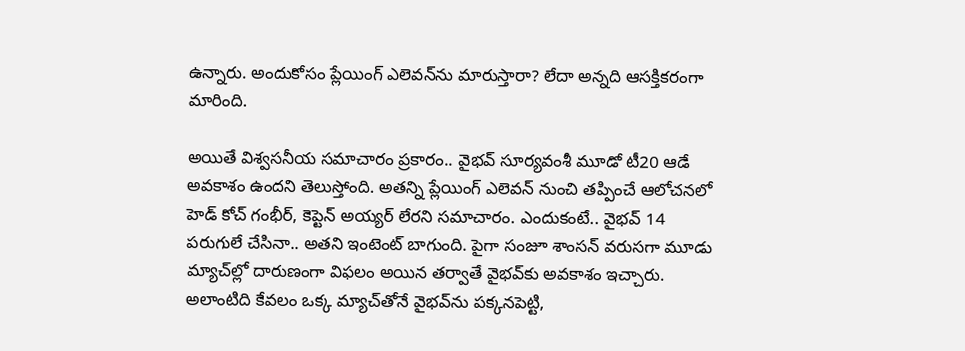ఉన్నారు. అందుకోసం ప్లేయింగ్ ఎలెవన్‌ను మారుస్తారా? లేదా అన్నది ఆసక్తికరంగా మారింది.

అయితే విశ్వసనీయ సమాచారం ప్రకారం.. వైభవ్ సూర్యవంశీ మూడో టీ20 ఆడే అవకాశం ఉందని తెలుస్తోంది. అతన్ని ప్లేయింగ్ ఎలెవన్ నుంచి తప్పించే ఆలోచనలో హెడ్ కోచ్ గంభీర్, కెప్టెన్ అయ్యర్ లేరని సమాచారం. ఎందుకంటే.. వైభవ్ 14 పరుగులే చేసినా.. అతని ఇంటెంట్ బాగుంది. పైగా సంజూ శాంసన్ వరుసగా మూడు మ్యాచ్‌ల్లో దారుణంగా విఫలం అయిన తర్వాతే వైభవ్‌కు అవకాశం ఇచ్చారు. అలాంటిది కేవలం ఒక్క మ్యాచ్‌తోనే వైభవ్‌ను పక్కనపెట్టి,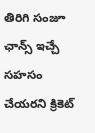తిరిగి సంజూ ఛాన్స్ ఇచ్చే సహసం చేయరని క్రికెట్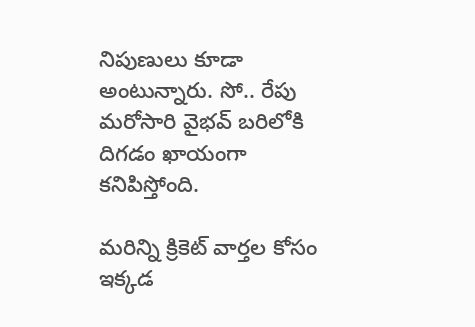నిపుణులు కూడా అంటున్నారు. సో.. రేపు మరోసారి వైభవ్ బరిలోకి దిగడం ఖాయంగా కనిపిస్తోంది.

మరిన్ని క్రికెట్ వార్తల కోసం ఇక్కడ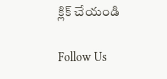క్లిక్ చేయండి

Follow Us